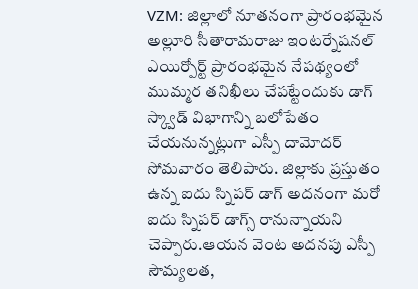VZM: జిల్లాలో నూతనంగా ప్రారంభమైన అల్లూరి సీతారామరాజు ఇంటర్నేషనల్ ఎయిర్పోర్ట్ ప్రారంభమైన నేపథ్యంలో ముమ్మర తనిఖీలు చేపట్టేందుకు డాగ్ స్క్వాడ్ విభాగాన్ని బలోపేతం చేయనున్నట్లుగా ఎస్పీ దామోదర్ సోమవారం తెలిపారు. జిల్లాకు ప్రస్తుతం ఉన్న ఐదు స్నిపర్ డాగ్ అదనంగా మరో ఐదు స్నిపర్ డాగ్స్ రానున్నాయని చెప్పారు.ఆయన వెంట అదనపు ఎస్పీ సౌమ్యలత,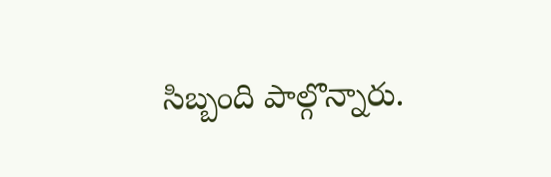సిబ్బంది పాల్గొన్నారు.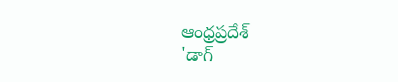ఆంధ్రప్రదేశ్
'డాగ్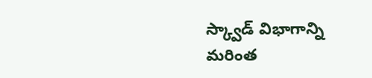స్క్వాడ్ విభాగాన్ని మరింత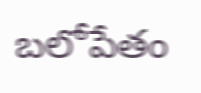బలోపేతం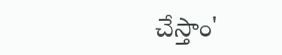చేస్తాం'